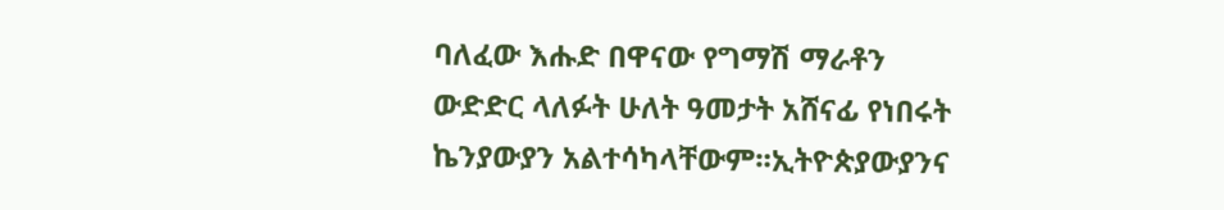ባለፈው እሑድ በዋናው የግማሽ ማራቶን ውድድር ላለፉት ሁለት ዓመታት አሸናፊ የነበሩት ኬንያውያን አልተሳካላቸውም፡፡ኢትዮጵያውያንና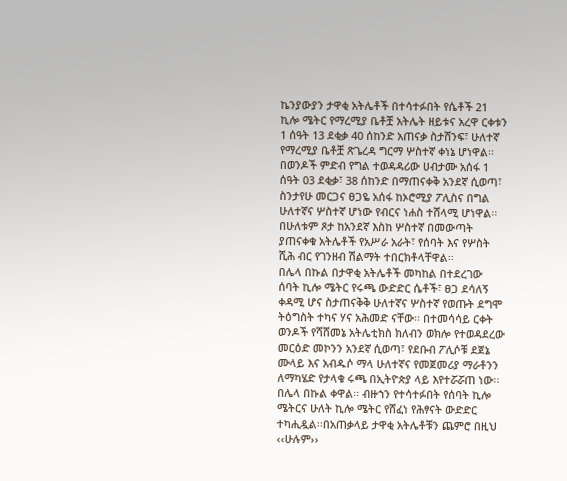ኬንያውያን ታዋቂ አትሌቶች በተሳተፉበት የሴቶች 21 ኪሎ ሜትር የማረሚያ ቤቶቿ አትሌት ዘይቱና አረዋ ርቀቱን 1 ሰዓት 13 ደቂቃ 40 ሰከንድ አጠናቃ ስታሸንፍ፣ ሁለተኛ የማረሚያ ቤቶቿ ጽጌረዳ ግርማ ሦስተኛ ቀነኔ ሆነዋል፡፡ በወንዶች ምድብ የግል ተወዳዳሪው ሀብታሙ አሰፋ 1 ሰዓት 03 ደቂቃ፣ 38 ሰከንድ በማጠናቀቅ አንደኛ ሲወጣ፣ ስንታየሁ መርጋና ፀጋዬ አሰፋ ከኦሮሚያ ፖሊስና በግል ሁለተኛና ሦስተኛ ሆነው የብርና ነሐስ ተሸላሚ ሆነዋል፡፡ በሁለቱም ጾታ ከአንደኛ እስከ ሦስተኛ በመውጣት ያጠናቀቁ አትሌቶች የአሥራ አራት፣ የሰባት እና የሦስት ሺሕ ብር የገንዘብ ሽልማት ተበርክቶላቸዋል፡፡
በሌላ በኩል በታዋቂ አትሌቶች መካከል በተደረገው ሰባት ኪሎ ሜትር የሩጫ ውድድር ሴቶች፣ ፀጋ ደሳለኝ ቀዳሚ ሆና ስታጠናቅቅ ሁለተኛና ሦስተኛ የወጡት ደግሞ ትዕግስት ተካና ሃና አሕመድ ናቸው፡፡ በተመሳሳይ ርቀት ወንዶች የሻሸመኔ አትሌቲክስ ክለብን ወክሎ የተወዳደረው መርዕድ መኮንን አንደኛ ሲወጣ፣ የደቡብ ፖሊሶቹ ደጀኔ ሙላይ እና አብዱሶ ማላ ሁለተኛና የመጀመሪያ ማራቶንን ለማካሄድ የታላቁ ሩጫ በኢትዮጵያ ላይ እየተሯሯጠ ነው፡፡ በሌላ በኩል ቀዋል፡፡ ብዙኀን የተሳተፉበት የሰባት ኪሎ ሜትርና ሁለት ኪሎ ሜትር የሸፈነ የሕፃናት ውድድር ተካሒዷል፡፡በአጠቃላይ ታዋቂ አትሌቶቹን ጨምሮ በዚህ ‹‹ሁሉም››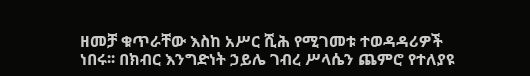ዘመቻ ቁጥራቸው እስከ አሥር ሺሕ የሚገመቱ ተወዳዳሪዎች ነበሩ፡፡ በክብር እንግድነት ኃይሌ ገብረ ሥላሴን ጨምሮ የተለያዩ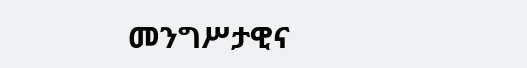መንግሥታዊና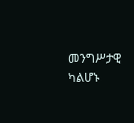መንግሥታዊ ካልሆኑ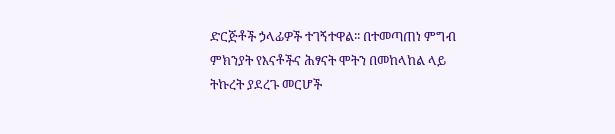ድርጅቶች ኃላፊዎች ተገኝተዋል፡፡ በተመጣጠነ ምግብ ምክንያት የእናቶችና ሕፃናት ሞትን በመከላከል ላይ ትኩረት ያደረጉ መርሆች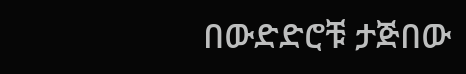በውድድሮቹ ታጅበው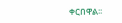ቀርበዋል፡፡